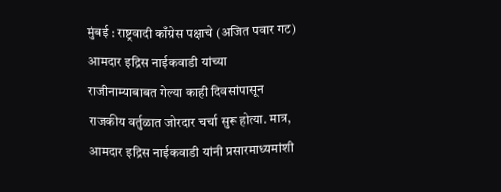मुंबई : राष्ट्रवादी काँग्रेस पक्षाचे (अजित पवार गट) आमदार इद्रिस नाईकवाडी यांच्या राजीनाम्याबाबत गेल्या काही दिवसांपासून राजकीय वर्तुळात जोरदार चर्चा सुरू होत्या. मात्र, आमदार इद्रिस नाईकवाडी यांनी प्रसारमाध्यमांशी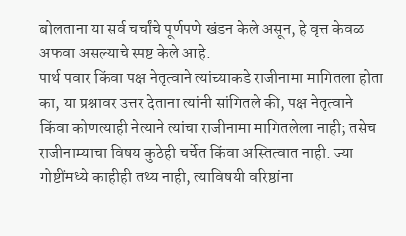बोलताना या सर्व चर्चांचे पूर्णपणे खंडन केले असून, हे वृत्त केवळ अफवा असल्याचे स्पष्ट केले आहे.
पार्थ पवार किंवा पक्ष नेतृत्वाने त्यांच्याकडे राजीनामा मागितला होता का, या प्रश्नावर उत्तर देताना त्यांनी सांगितले की, पक्ष नेतृत्वाने किंवा कोणत्याही नेत्याने त्यांचा राजीनामा मागितलेला नाही; तसेच राजीनाम्याचा विषय कुठेही चर्चेत किंवा अस्तित्वात नाही. ज्या गोष्टींमध्ये काहीही तथ्य नाही, त्याविषयी वरिष्ठांना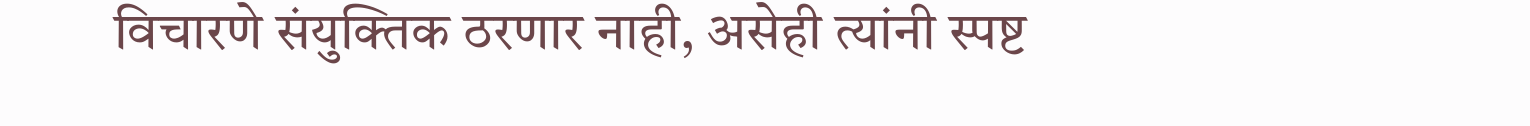विचारणे संयुक्तिक ठरणार नाही, असेही त्यांनी स्पष्ट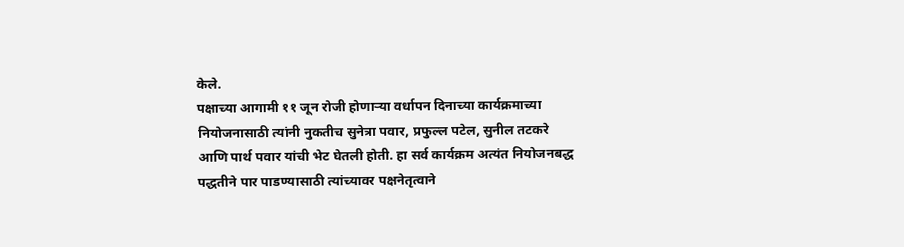केले.
पक्षाच्या आगामी ११ जून रोजी होणाऱ्या वर्धापन दिनाच्या कार्यक्रमाच्या नियोजनासाठी त्यांनी नुकतीच सुनेत्रा पवार, प्रफुल्ल पटेल, सुनील तटकरे आणि पार्थ पवार यांची भेट घेतली होती. हा सर्व कार्यक्रम अत्यंत नियोजनबद्ध पद्धतीने पार पाडण्यासाठी त्यांच्यावर पक्षनेतृत्वाने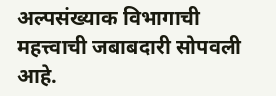अल्पसंख्याक विभागाची महत्त्वाची जबाबदारी सोपवली आहे.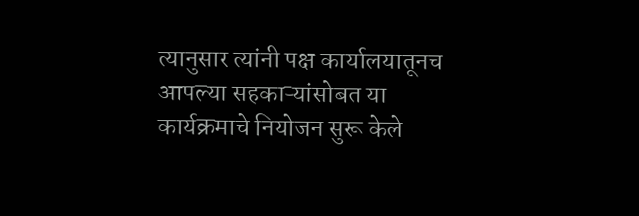त्यानुसार त्यांनी पक्ष कार्यालयातूनच आपल्या सहकाऱ्यांसोबत या कार्यक्रमाचे नियोजन सुरू केले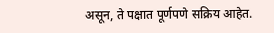असून, ते पक्षात पूर्णपणे सक्रिय आहेत.